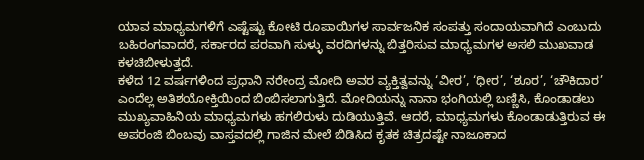ಯಾವ ಮಾಧ್ಯಮಗಳಿಗೆ ಎಷ್ಟೆಷ್ಟು ಕೋಟಿ ರೂಪಾಯಿಗಳ ಸಾರ್ವಜನಿಕ ಸಂಪತ್ತು ಸಂದಾಯವಾಗಿದೆ ಎಂಬುದು ಬಹಿರಂಗವಾದರೆ, ಸರ್ಕಾರದ ಪರವಾಗಿ ಸುಳ್ಳು ವರದಿಗಳನ್ನು ಬಿತ್ತರಿಸುವ ಮಾಧ್ಯಮಗಳ ಅಸಲಿ ಮುಖವಾಡ ಕಳಚಿಬೀಳುತ್ತದೆ.
ಕಳೆದ 12 ವರ್ಷಗಳಿಂದ ಪ್ರಧಾನಿ ನರೇಂದ್ರ ಮೋದಿ ಅವರ ವ್ಯಕ್ತಿತ್ವವನ್ನು ‘ವೀರ’, ‘ಧೀರ’, ‘ಶೂರ’, ‘ಚೌಕಿದಾರ’ ಎಂದೆಲ್ಲ ಅತಿಶಯೋಕ್ತಿಯಿಂದ ಬಿಂಬಿಸಲಾಗುತ್ತಿದೆ. ಮೋದಿಯನ್ನು ನಾನಾ ಭಂಗಿಯಲ್ಲಿ ಬಣ್ಣಿಸಿ, ಕೊಂಡಾಡಲು ಮುಖ್ಯವಾಹಿನಿಯ ಮಾಧ್ಯಮಗಳು ಹಗಲಿರುಳು ದುಡಿಯುತ್ತಿವೆ. ಆದರೆ, ಮಾಧ್ಯಮಗಳು ಕೊಂಡಾಡುತ್ತಿರುವ ಈ ಅಪರಂಜಿ ಬಿಂಬವು ವಾಸ್ತವದಲ್ಲಿ ಗಾಜಿನ ಮೇಲೆ ಬಿಡಿಸಿದ ಕೃತಕ ಚಿತ್ರದಷ್ಟೇ ನಾಜೂಕಾದ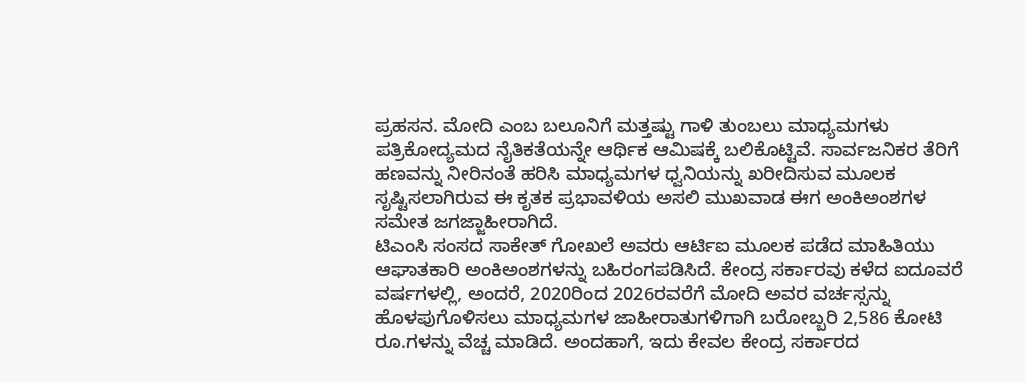ಪ್ರಹಸನ. ಮೋದಿ ಎಂಬ ಬಲೂನಿಗೆ ಮತ್ತಷ್ಟು ಗಾಳಿ ತುಂಬಲು ಮಾಧ್ಯಮಗಳು ಪತ್ರಿಕೋದ್ಯಮದ ನೈತಿಕತೆಯನ್ನೇ ಆರ್ಥಿಕ ಆಮಿಷಕ್ಕೆ ಬಲಿಕೊಟ್ಟಿವೆ. ಸಾರ್ವಜನಿಕರ ತೆರಿಗೆ ಹಣವನ್ನು ನೀರಿನಂತೆ ಹರಿಸಿ ಮಾಧ್ಯಮಗಳ ಧ್ವನಿಯನ್ನು ಖರೀದಿಸುವ ಮೂಲಕ ಸೃಷ್ಟಿಸಲಾಗಿರುವ ಈ ಕೃತಕ ಪ್ರಭಾವಳಿಯ ಅಸಲಿ ಮುಖವಾಡ ಈಗ ಅಂಕಿಅಂಶಗಳ ಸಮೇತ ಜಗಜ್ಜಾಹೀರಾಗಿದೆ.
ಟಿಎಂಸಿ ಸಂಸದ ಸಾಕೇತ್ ಗೋಖಲೆ ಅವರು ಆರ್ಟಿಐ ಮೂಲಕ ಪಡೆದ ಮಾಹಿತಿಯು ಆಘಾತಕಾರಿ ಅಂಕಿಅಂಶಗಳನ್ನು ಬಹಿರಂಗಪಡಿಸಿದೆ. ಕೇಂದ್ರ ಸರ್ಕಾರವು ಕಳೆದ ಐದೂವರೆ ವರ್ಷಗಳಲ್ಲಿ, ಅಂದರೆ, 2020ರಿಂದ 2026ರವರೆಗೆ ಮೋದಿ ಅವರ ವರ್ಚಸ್ಸನ್ನು ಹೊಳಪುಗೊಳಿಸಲು ಮಾಧ್ಯಮಗಳ ಜಾಹೀರಾತುಗಳಿಗಾಗಿ ಬರೋಬ್ಬರಿ 2,586 ಕೋಟಿ ರೂ.ಗಳನ್ನು ವೆಚ್ಚ ಮಾಡಿದೆ. ಅಂದಹಾಗೆ, ಇದು ಕೇವಲ ಕೇಂದ್ರ ಸರ್ಕಾರದ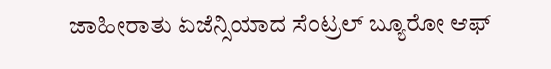ಜಾಹೀರಾತು ಏಜೆನ್ಸಿಯಾದ ಸೆಂಟ್ರಲ್ ಬ್ಯೂರೋ ಆಫ್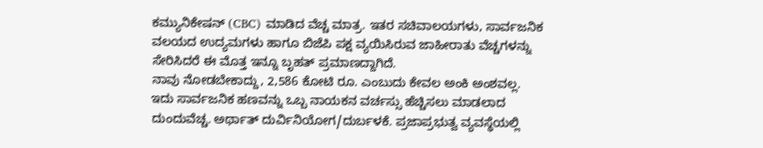ಕಮ್ಯುನಿಕೇಷನ್ (CBC) ಮಾಡಿದ ವೆಚ್ಚ ಮಾತ್ರ. ಇತರ ಸಚಿವಾಲಯಗಳು, ಸಾರ್ವಜನಿಕ ವಲಯದ ಉದ್ಯಮಗಳು ಹಾಗೂ ಬಿಜೆಪಿ ಪಕ್ಷ ವ್ಯಯಿಸಿರುವ ಜಾಹೀರಾತು ವೆಚ್ಚಗಳನ್ನು ಸೇರಿಸಿದರೆ ಈ ಮೊತ್ತ ಇನ್ನೂ ಬೃಹತ್ ಪ್ರಮಾಣದ್ದಾಗಿದೆ.
ನಾವು ನೋಡಬೇಕಾದ್ದು, 2,586 ಕೋಟಿ ರೂ. ಎಂಬುದು ಕೇವಲ ಅಂಕಿ ಅಂಶವಲ್ಲ. ಇದು ಸಾರ್ವಜನಿಕ ಹಣವನ್ನು ಒಬ್ಬ ನಾಯಕನ ವರ್ಚಸ್ಸು ಹೆಚ್ಚಿಸಲು ಮಾಡಲಾದ ದುಂದುವೆಚ್ಚ. ಅರ್ಥಾತ್ ದುರ್ವಿನಿಯೋಗ/ದುರ್ಬಳಕೆ. ಪ್ರಜಾಪ್ರಭುತ್ವ ವ್ಯವಸ್ಥೆಯಲ್ಲಿ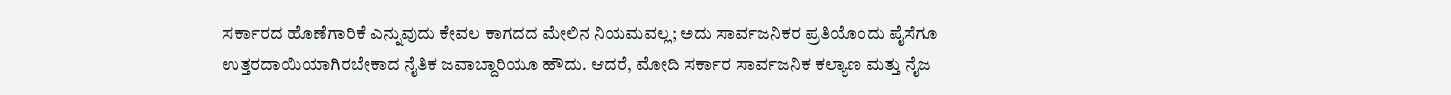ಸರ್ಕಾರದ ಹೊಣೆಗಾರಿಕೆ ಎನ್ನುವುದು ಕೇವಲ ಕಾಗದದ ಮೇಲಿನ ನಿಯಮವಲ್ಲ; ಅದು ಸಾರ್ವಜನಿಕರ ಪ್ರತಿಯೊಂದು ಪೈಸೆಗೂ ಉತ್ತರದಾಯಿಯಾಗಿರಬೇಕಾದ ನೈತಿಕ ಜವಾಬ್ದಾರಿಯೂ ಹೌದು. ಆದರೆ, ಮೋದಿ ಸರ್ಕಾರ ಸಾರ್ವಜನಿಕ ಕಲ್ಯಾಣ ಮತ್ತು ನೈಜ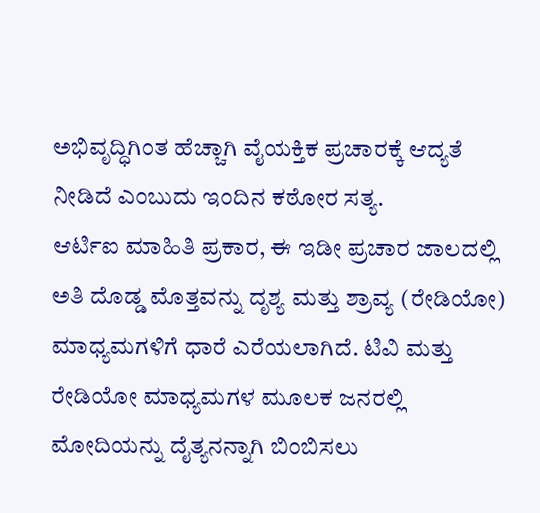ಅಭಿವೃದ್ಧಿಗಿಂತ ಹೆಚ್ಚಾಗಿ ವೈಯಕ್ತಿಕ ಪ್ರಚಾರಕ್ಕೆ ಆದ್ಯತೆ ನೀಡಿದೆ ಎಂಬುದು ಇಂದಿನ ಕಠೋರ ಸತ್ಯ.
ಆರ್ಟಿಐ ಮಾಹಿತಿ ಪ್ರಕಾರ, ಈ ಇಡೀ ಪ್ರಚಾರ ಜಾಲದಲ್ಲಿ ಅತಿ ದೊಡ್ಡ ಮೊತ್ತವನ್ನು ದೃಶ್ಯ ಮತ್ತು ಶ್ರಾವ್ಯ (ರೇಡಿಯೋ) ಮಾಧ್ಯಮಗಳಿಗೆ ಧಾರೆ ಎರೆಯಲಾಗಿದೆ. ಟಿವಿ ಮತ್ತು ರೇಡಿಯೋ ಮಾಧ್ಯಮಗಳ ಮೂಲಕ ಜನರಲ್ಲಿ ಮೋದಿಯನ್ನು ದೈತ್ಯನನ್ನಾಗಿ ಬಿಂಬಿಸಲು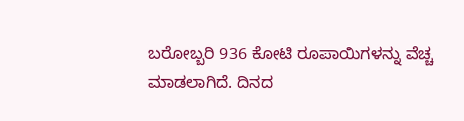ಬರೋಬ್ಬರಿ 936 ಕೋಟಿ ರೂಪಾಯಿಗಳನ್ನು ವೆಚ್ಚ ಮಾಡಲಾಗಿದೆ. ದಿನದ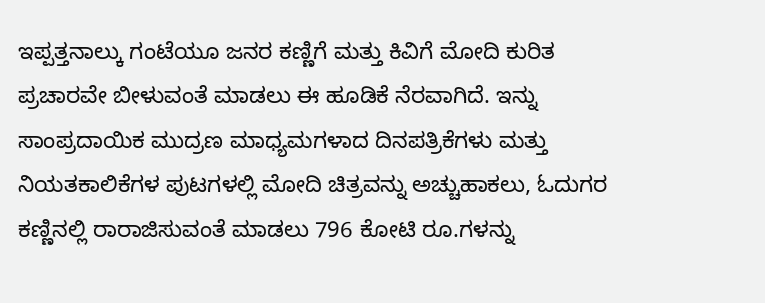ಇಪ್ಪತ್ತನಾಲ್ಕು ಗಂಟೆಯೂ ಜನರ ಕಣ್ಣಿಗೆ ಮತ್ತು ಕಿವಿಗೆ ಮೋದಿ ಕುರಿತ ಪ್ರಚಾರವೇ ಬೀಳುವಂತೆ ಮಾಡಲು ಈ ಹೂಡಿಕೆ ನೆರವಾಗಿದೆ. ಇನ್ನು ಸಾಂಪ್ರದಾಯಿಕ ಮುದ್ರಣ ಮಾಧ್ಯಮಗಳಾದ ದಿನಪತ್ರಿಕೆಗಳು ಮತ್ತು ನಿಯತಕಾಲಿಕೆಗಳ ಪುಟಗಳಲ್ಲಿ ಮೋದಿ ಚಿತ್ರವನ್ನು ಅಚ್ಚುಹಾಕಲು, ಓದುಗರ ಕಣ್ಣಿನಲ್ಲಿ ರಾರಾಜಿಸುವಂತೆ ಮಾಡಲು 796 ಕೋಟಿ ರೂ.ಗಳನ್ನು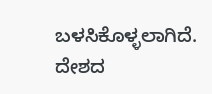ಬಳಸಿಕೊಳ್ಳಲಾಗಿದೆ. ದೇಶದ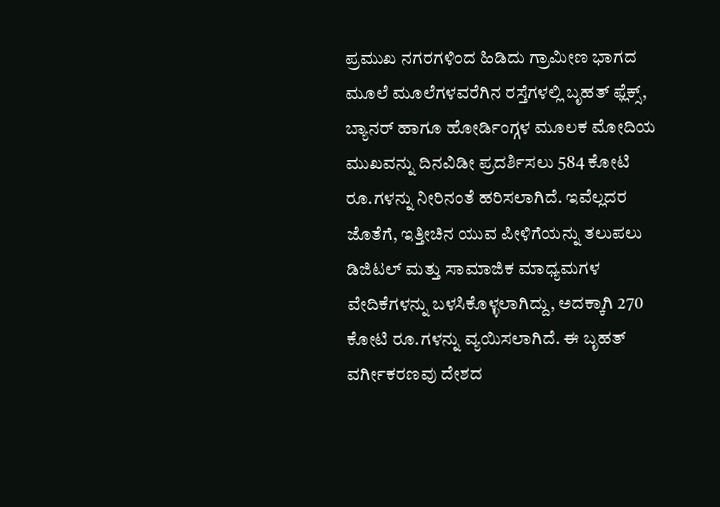ಪ್ರಮುಖ ನಗರಗಳಿಂದ ಹಿಡಿದು ಗ್ರಾಮೀಣ ಭಾಗದ ಮೂಲೆ ಮೂಲೆಗಳವರೆಗಿನ ರಸ್ತೆಗಳಲ್ಲಿ ಬೃಹತ್ ಫ್ಲೆಕ್ಸ್, ಬ್ಯಾನರ್ ಹಾಗೂ ಹೋರ್ಡಿಂಗ್ಗಳ ಮೂಲಕ ಮೋದಿಯ ಮುಖವನ್ನು ದಿನವಿಡೀ ಪ್ರದರ್ಶಿಸಲು 584 ಕೋಟಿ ರೂ.ಗಳನ್ನು ನೀರಿನಂತೆ ಹರಿಸಲಾಗಿದೆ. ಇವೆಲ್ಲದರ ಜೊತೆಗೆ, ಇತ್ತೀಚಿನ ಯುವ ಪೀಳಿಗೆಯನ್ನು ತಲುಪಲು ಡಿಜಿಟಲ್ ಮತ್ತು ಸಾಮಾಜಿಕ ಮಾಧ್ಯಮಗಳ ವೇದಿಕೆಗಳನ್ನು ಬಳಸಿಕೊಳ್ಳಲಾಗಿದ್ದು, ಅದಕ್ಕಾಗಿ 270 ಕೋಟಿ ರೂ.ಗಳನ್ನು ವ್ಯಯಿಸಲಾಗಿದೆ. ಈ ಬೃಹತ್ ವರ್ಗೀಕರಣವು ದೇಶದ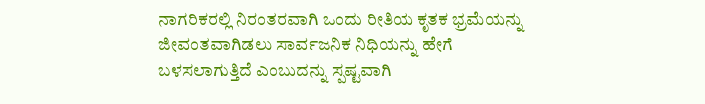ನಾಗರಿಕರಲ್ಲಿ ನಿರಂತರವಾಗಿ ಒಂದು ರೀತಿಯ ಕೃತಕ ಭ್ರಮೆಯನ್ನು ಜೀವಂತವಾಗಿಡಲು ಸಾರ್ವಜನಿಕ ನಿಧಿಯನ್ನು ಹೇಗೆ ಬಳಸಲಾಗುತ್ತಿದೆ ಎಂಬುದನ್ನು ಸ್ಪಷ್ಟವಾಗಿ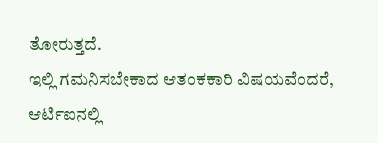ತೋರುತ್ತದೆ.
ಇಲ್ಲಿ ಗಮನಿಸಬೇಕಾದ ಆತಂಕಕಾರಿ ವಿಷಯವೆಂದರೆ, ಆರ್ಟಿಐನಲ್ಲಿ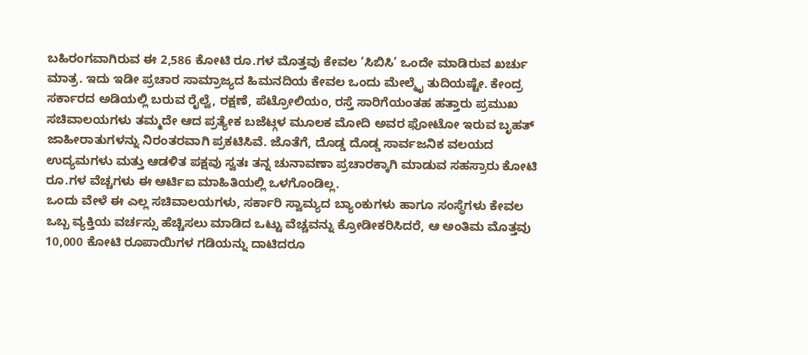ಬಹಿರಂಗವಾಗಿರುವ ಈ 2,586 ಕೋಟಿ ರೂ.ಗಳ ಮೊತ್ತವು ಕೇವಲ ‘ಸಿಬಿಸಿ’ ಒಂದೇ ಮಾಡಿರುವ ಖರ್ಚು ಮಾತ್ರ. ಇದು ಇಡೀ ಪ್ರಚಾರ ಸಾಮ್ರಾಜ್ಯದ ಹಿಮನದಿಯ ಕೇವಲ ಒಂದು ಮೇಲ್ಮೈ ತುದಿಯಷ್ಟೇ. ಕೇಂದ್ರ ಸರ್ಕಾರದ ಅಡಿಯಲ್ಲಿ ಬರುವ ರೈಲ್ವೆ, ರಕ್ಷಣೆ, ಪೆಟ್ರೋಲಿಯಂ, ರಸ್ತೆ ಸಾರಿಗೆಯಂತಹ ಹತ್ತಾರು ಪ್ರಮುಖ ಸಚಿವಾಲಯಗಳು ತಮ್ಮದೇ ಆದ ಪ್ರತ್ಯೇಕ ಬಜೆಟ್ಗಳ ಮೂಲಕ ಮೋದಿ ಅವರ ಫೋಟೋ ಇರುವ ಬೃಹತ್ ಜಾಹೀರಾತುಗಳನ್ನು ನಿರಂತರವಾಗಿ ಪ್ರಕಟಿಸಿವೆ. ಜೊತೆಗೆ, ದೊಡ್ಡ ದೊಡ್ಡ ಸಾರ್ವಜನಿಕ ವಲಯದ ಉದ್ಯಮಗಳು ಮತ್ತು ಆಡಳಿತ ಪಕ್ಷವು ಸ್ವತಃ ತನ್ನ ಚುನಾವಣಾ ಪ್ರಚಾರಕ್ಕಾಗಿ ಮಾಡುವ ಸಹಸ್ರಾರು ಕೋಟಿ ರೂ.ಗಳ ವೆಚ್ಚಗಳು ಈ ಆರ್ಟಿಐ ಮಾಹಿತಿಯಲ್ಲಿ ಒಳಗೊಂಡಿಲ್ಲ.
ಒಂದು ವೇಳೆ ಈ ಎಲ್ಲ ಸಚಿವಾಲಯಗಳು, ಸರ್ಕಾರಿ ಸ್ವಾಮ್ಯದ ಬ್ಯಾಂಕುಗಳು ಹಾಗೂ ಸಂಸ್ಥೆಗಳು ಕೇವಲ ಒಬ್ಬ ವ್ಯಕ್ತಿಯ ವರ್ಚಸ್ಸು ಹೆಚ್ಚಿಸಲು ಮಾಡಿದ ಒಟ್ಟು ವೆಚ್ಚವನ್ನು ಕ್ರೋಡೀಕರಿಸಿದರೆ, ಆ ಅಂತಿಮ ಮೊತ್ತವು 10,000 ಕೋಟಿ ರೂಪಾಯಿಗಳ ಗಡಿಯನ್ನು ದಾಟಿದರೂ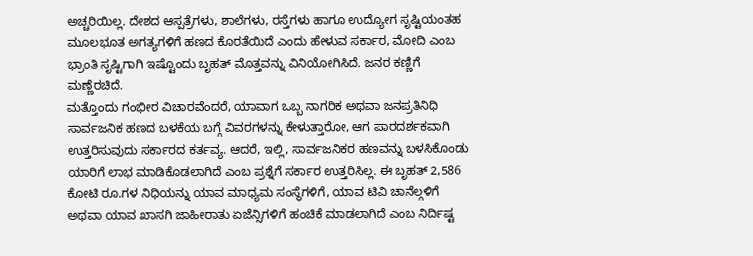ಅಚ್ಚರಿಯಿಲ್ಲ. ದೇಶದ ಆಸ್ಪತ್ರೆಗಳು, ಶಾಲೆಗಳು, ರಸ್ತೆಗಳು ಹಾಗೂ ಉದ್ಯೋಗ ಸೃಷ್ಟಿಯಂತಹ ಮೂಲಭೂತ ಅಗತ್ಯಗಳಿಗೆ ಹಣದ ಕೊರತೆಯಿದೆ ಎಂದು ಹೇಳುವ ಸರ್ಕಾರ, ಮೋದಿ ಎಂಬ ಭ್ರಾಂತಿ ಸೃಷ್ಟಿಗಾಗಿ ಇಷ್ಟೊಂದು ಬೃಹತ್ ಮೊತ್ತವನ್ನು ವಿನಿಯೋಗಿಸಿದೆ. ಜನರ ಕಣ್ಣಿಗೆ ಮಣ್ಣೆರಚಿದೆ.
ಮತ್ತೊಂದು ಗಂಭೀರ ವಿಚಾರವೆಂದರೆ, ಯಾವಾಗ ಒಬ್ಬ ನಾಗರಿಕ ಅಥವಾ ಜನಪ್ರತಿನಿಧಿ ಸಾರ್ವಜನಿಕ ಹಣದ ಬಳಕೆಯ ಬಗ್ಗೆ ವಿವರಗಳನ್ನು ಕೇಳುತ್ತಾರೋ, ಆಗ ಪಾರದರ್ಶಕವಾಗಿ ಉತ್ತರಿಸುವುದು ಸರ್ಕಾರದ ಕರ್ತವ್ಯ. ಆದರೆ, ಇಲ್ಲಿ, ಸಾರ್ವಜನಿಕರ ಹಣವನ್ನು ಬಳಸಿಕೊಂಡು ಯಾರಿಗೆ ಲಾಭ ಮಾಡಿಕೊಡಲಾಗಿದೆ ಎಂಬ ಪ್ರಶ್ನೆಗೆ ಸರ್ಕಾರ ಉತ್ತರಿಸಿಲ್ಲ. ಈ ಬೃಹತ್ 2,586 ಕೋಟಿ ರೂ.ಗಳ ನಿಧಿಯನ್ನು ಯಾವ ಮಾಧ್ಯಮ ಸಂಸ್ಥೆಗಳಿಗೆ, ಯಾವ ಟಿವಿ ಚಾನೆಲ್ಗಳಿಗೆ ಅಥವಾ ಯಾವ ಖಾಸಗಿ ಜಾಹೀರಾತು ಏಜೆನ್ಸಿಗಳಿಗೆ ಹಂಚಿಕೆ ಮಾಡಲಾಗಿದೆ ಎಂಬ ನಿರ್ದಿಷ್ಟ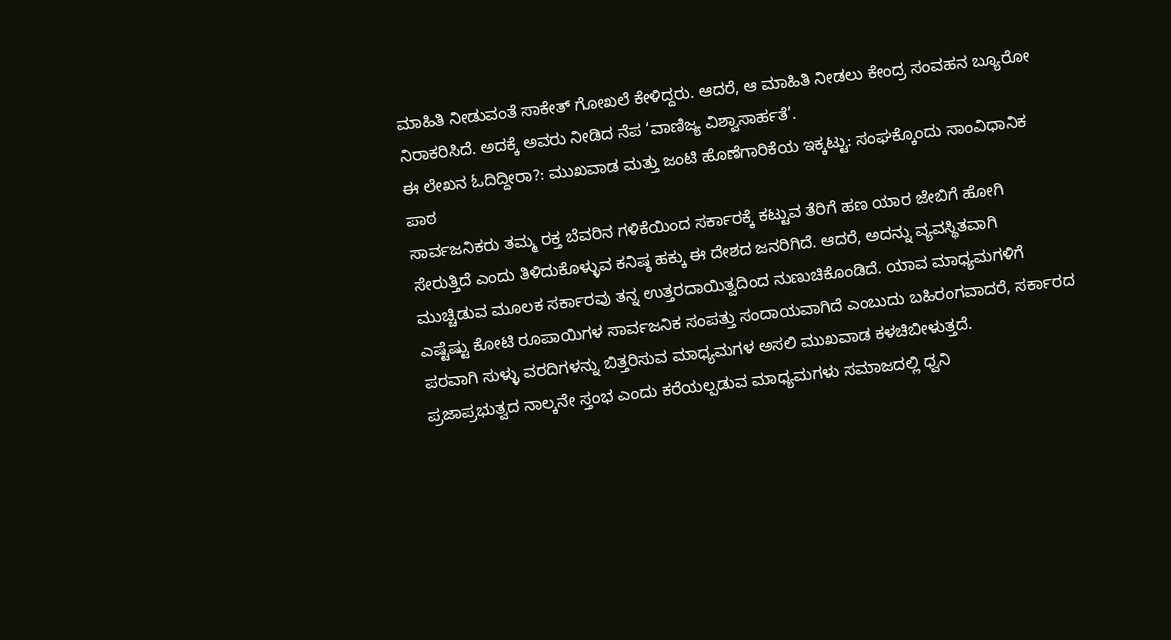ಮಾಹಿತಿ ನೀಡುವಂತೆ ಸಾಕೇತ್ ಗೋಖಲೆ ಕೇಳಿದ್ದರು. ಆದರೆ, ಆ ಮಾಹಿತಿ ನೀಡಲು ಕೇಂದ್ರ ಸಂವಹನ ಬ್ಯೂರೋ ನಿರಾಕರಿಸಿದೆ. ಅದಕ್ಕೆ ಅವರು ನೀಡಿದ ನೆಪ ‘ವಾಣಿಜ್ಯ ವಿಶ್ವಾಸಾರ್ಹತೆ’.
ಈ ಲೇಖನ ಓದಿದ್ದೀರಾ?: ಮುಖವಾಡ ಮತ್ತು ಜಂಟಿ ಹೊಣೆಗಾರಿಕೆಯ ಇಕ್ಕಟ್ಟು: ಸಂಘಕ್ಕೊಂದು ಸಾಂವಿಧಾನಿಕ ಪಾಠ
ಸಾರ್ವಜನಿಕರು ತಮ್ಮ ರಕ್ತ ಬೆವರಿನ ಗಳಿಕೆಯಿಂದ ಸರ್ಕಾರಕ್ಕೆ ಕಟ್ಟುವ ತೆರಿಗೆ ಹಣ ಯಾರ ಜೇಬಿಗೆ ಹೋಗಿ ಸೇರುತ್ತಿದೆ ಎಂದು ತಿಳಿದುಕೊಳ್ಳುವ ಕನಿಷ್ಠ ಹಕ್ಕು ಈ ದೇಶದ ಜನರಿಗಿದೆ. ಆದರೆ, ಅದನ್ನು ವ್ಯವಸ್ಥಿತವಾಗಿ ಮುಚ್ಚಿಡುವ ಮೂಲಕ ಸರ್ಕಾರವು ತನ್ನ ಉತ್ತರದಾಯಿತ್ವದಿಂದ ನುಣುಚಿಕೊಂಡಿದೆ. ಯಾವ ಮಾಧ್ಯಮಗಳಿಗೆ ಎಷ್ಟೆಷ್ಟು ಕೋಟಿ ರೂಪಾಯಿಗಳ ಸಾರ್ವಜನಿಕ ಸಂಪತ್ತು ಸಂದಾಯವಾಗಿದೆ ಎಂಬುದು ಬಹಿರಂಗವಾದರೆ, ಸರ್ಕಾರದ ಪರವಾಗಿ ಸುಳ್ಳು ವರದಿಗಳನ್ನು ಬಿತ್ತರಿಸುವ ಮಾಧ್ಯಮಗಳ ಅಸಲಿ ಮುಖವಾಡ ಕಳಚಿಬೀಳುತ್ತದೆ.
ಪ್ರಜಾಪ್ರಭುತ್ವದ ನಾಲ್ಕನೇ ಸ್ತಂಭ ಎಂದು ಕರೆಯಲ್ಪಡುವ ಮಾಧ್ಯಮಗಳು ಸಮಾಜದಲ್ಲಿ ಧ್ವನಿ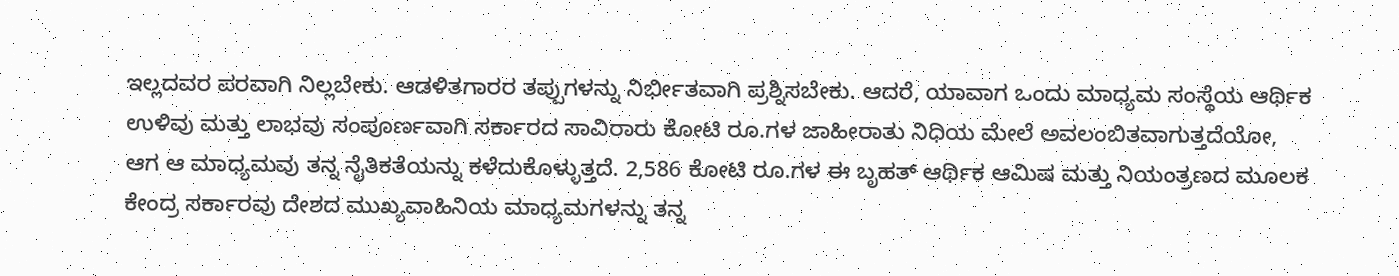ಇಲ್ಲದವರ ಪರವಾಗಿ ನಿಲ್ಲಬೇಕು. ಆಡಳಿತಗಾರರ ತಪ್ಪುಗಳನ್ನು ನಿರ್ಭೀತವಾಗಿ ಪ್ರಶ್ನಿಸಬೇಕು. ಆದರೆ, ಯಾವಾಗ ಒಂದು ಮಾಧ್ಯಮ ಸಂಸ್ಥೆಯ ಆರ್ಥಿಕ ಉಳಿವು ಮತ್ತು ಲಾಭವು ಸಂಪೂರ್ಣವಾಗಿ ಸರ್ಕಾರದ ಸಾವಿರಾರು ಕೋಟಿ ರೂ.ಗಳ ಜಾಹೀರಾತು ನಿಧಿಯ ಮೇಲೆ ಅವಲಂಬಿತವಾಗುತ್ತದೆಯೋ, ಆಗ ಆ ಮಾಧ್ಯಮವು ತನ್ನ ನೈತಿಕತೆಯನ್ನು ಕಳೆದುಕೊಳ್ಳುತ್ತದೆ. 2,586 ಕೋಟಿ ರೂ.ಗಳ ಈ ಬೃಹತ್ ಆರ್ಥಿಕ ಆಮಿಷ ಮತ್ತು ನಿಯಂತ್ರಣದ ಮೂಲಕ ಕೇಂದ್ರ ಸರ್ಕಾರವು ದೇಶದ ಮುಖ್ಯವಾಹಿನಿಯ ಮಾಧ್ಯಮಗಳನ್ನು ತನ್ನ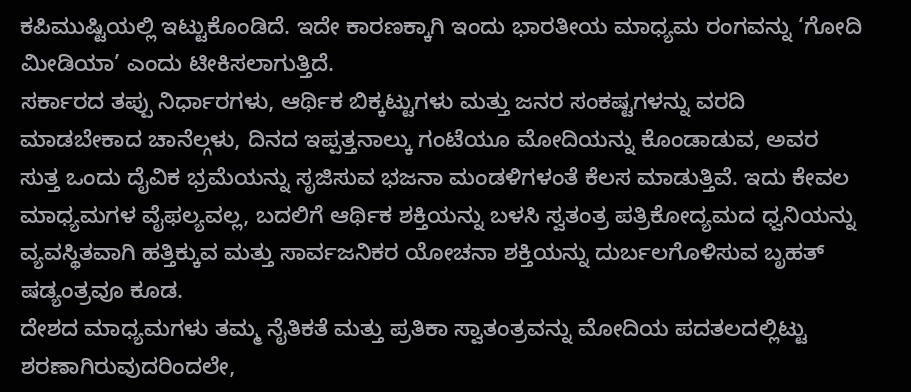ಕಪಿಮುಷ್ಟಿಯಲ್ಲಿ ಇಟ್ಟುಕೊಂಡಿದೆ. ಇದೇ ಕಾರಣಕ್ಕಾಗಿ ಇಂದು ಭಾರತೀಯ ಮಾಧ್ಯಮ ರಂಗವನ್ನು ‘ಗೋದಿ ಮೀಡಿಯಾ’ ಎಂದು ಟೀಕಿಸಲಾಗುತ್ತಿದೆ.
ಸರ್ಕಾರದ ತಪ್ಪು ನಿರ್ಧಾರಗಳು, ಆರ್ಥಿಕ ಬಿಕ್ಕಟ್ಟುಗಳು ಮತ್ತು ಜನರ ಸಂಕಷ್ಟಗಳನ್ನು ವರದಿ ಮಾಡಬೇಕಾದ ಚಾನೆಲ್ಗಳು, ದಿನದ ಇಪ್ಪತ್ತನಾಲ್ಕು ಗಂಟೆಯೂ ಮೋದಿಯನ್ನು ಕೊಂಡಾಡುವ, ಅವರ ಸುತ್ತ ಒಂದು ದೈವಿಕ ಭ್ರಮೆಯನ್ನು ಸೃಜಿಸುವ ಭಜನಾ ಮಂಡಳಿಗಳಂತೆ ಕೆಲಸ ಮಾಡುತ್ತಿವೆ. ಇದು ಕೇವಲ ಮಾಧ್ಯಮಗಳ ವೈಫಲ್ಯವಲ್ಲ, ಬದಲಿಗೆ ಆರ್ಥಿಕ ಶಕ್ತಿಯನ್ನು ಬಳಸಿ ಸ್ವತಂತ್ರ ಪತ್ರಿಕೋದ್ಯಮದ ಧ್ವನಿಯನ್ನು ವ್ಯವಸ್ಥಿತವಾಗಿ ಹತ್ತಿಕ್ಕುವ ಮತ್ತು ಸಾರ್ವಜನಿಕರ ಯೋಚನಾ ಶಕ್ತಿಯನ್ನು ದುರ್ಬಲಗೊಳಿಸುವ ಬೃಹತ್ ಷಡ್ಯಂತ್ರವೂ ಕೂಡ.
ದೇಶದ ಮಾಧ್ಯಮಗಳು ತಮ್ಮ ನೈತಿಕತೆ ಮತ್ತು ಪ್ರತಿಕಾ ಸ್ವಾತಂತ್ರವನ್ನು ಮೋದಿಯ ಪದತಲದಲ್ಲಿಟ್ಟು ಶರಣಾಗಿರುವುದರಿಂದಲೇ,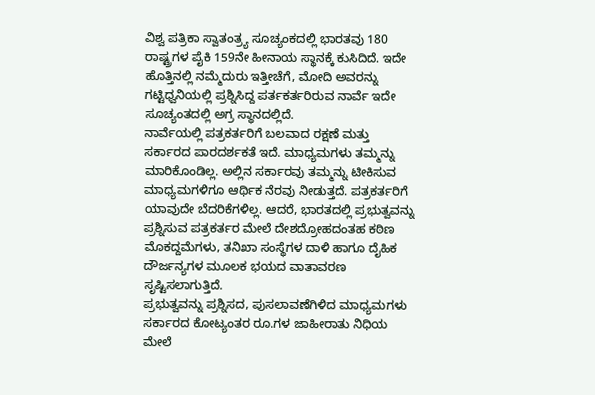ವಿಶ್ವ ಪತ್ರಿಕಾ ಸ್ವಾತಂತ್ರ್ಯ ಸೂಚ್ಯಂಕದಲ್ಲಿ ಭಾರತವು 180 ರಾಷ್ಟ್ರಗಳ ಪೈಕಿ 159ನೇ ಹೀನಾಯ ಸ್ಥಾನಕ್ಕೆ ಕುಸಿದಿದೆ. ಇದೇ ಹೊತ್ತಿನಲ್ಲಿ ನಮ್ಮೆದುರು ಇತ್ತೀಚೆಗೆ, ಮೋದಿ ಅವರನ್ನು ಗಟ್ಟಿಧ್ವನಿಯಲ್ಲಿ ಪ್ರಶ್ನಿಸಿದ್ದ ಪರ್ತಕರ್ತರಿರುವ ನಾರ್ವೆ ಇದೇ ಸೂಚ್ಯಂತದಲ್ಲಿ ಅಗ್ರ ಸ್ಥಾನದಲ್ಲಿದೆ.
ನಾರ್ವೆಯಲ್ಲಿ ಪತ್ರಕರ್ತರಿಗೆ ಬಲವಾದ ರಕ್ಷಣೆ ಮತ್ತು ಸರ್ಕಾರದ ಪಾರದರ್ಶಕತೆ ಇದೆ. ಮಾಧ್ಯಮಗಳು ತಮ್ಮನ್ನು ಮಾರಿಕೊಂಡಿಲ್ಲ. ಅಲ್ಲಿನ ಸರ್ಕಾರವು ತಮ್ಮನ್ನು ಟೀಕಿಸುವ ಮಾಧ್ಯಮಗಳಿಗೂ ಆರ್ಥಿಕ ನೆರವು ನೀಡುತ್ತದೆ. ಪತ್ರಕರ್ತರಿಗೆ ಯಾವುದೇ ಬೆದರಿಕೆಗಳಿಲ್ಲ. ಆದರೆ, ಭಾರತದಲ್ಲಿ ಪ್ರಭುತ್ವವನ್ನು ಪ್ರಶ್ನಿಸುವ ಪತ್ರಕರ್ತರ ಮೇಲೆ ದೇಶದ್ರೋಹದಂತಹ ಕಠಿಣ ಮೊಕದ್ದಮೆಗಳು, ತನಿಖಾ ಸಂಸ್ಥೆಗಳ ದಾಳಿ ಹಾಗೂ ದೈಹಿಕ ದೌರ್ಜನ್ಯಗಳ ಮೂಲಕ ಭಯದ ವಾತಾವರಣ ಸೃಷ್ಟಿಸಲಾಗುತ್ತಿದೆ.
ಪ್ರಭುತ್ವವನ್ನು ಪ್ರಶ್ನಿಸದ, ಪುಸಲಾವಣೆಗಿಳಿದ ಮಾಧ್ಯಮಗಳು ಸರ್ಕಾರದ ಕೋಟ್ಯಂತರ ರೂ.ಗಳ ಜಾಹೀರಾತು ನಿಧಿಯ ಮೇಲೆ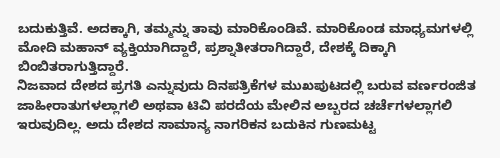ಬದುಕುತ್ತಿವೆ. ಅದಕ್ಕಾಗಿ, ತಮ್ಮನ್ನು ತಾವು ಮಾರಿಕೊಂಡಿವೆ. ಮಾರಿಕೊಂಡ ಮಾಧ್ಯಮಗಳಲ್ಲಿ ಮೋದಿ ಮಹಾನ್ ವ್ಯಕ್ತಿಯಾಗಿದ್ದಾರೆ, ಪ್ರಶ್ನಾತೀತರಾಗಿದ್ದಾರೆ, ದೇಶಕ್ಕೆ ದಿಕ್ಕಾಗಿ ಬಿಂಬಿತರಾಗುತ್ತಿದ್ದಾರೆ.
ನಿಜವಾದ ದೇಶದ ಪ್ರಗತಿ ಎನ್ನುವುದು ದಿನಪತ್ರಿಕೆಗಳ ಮುಖಪುಟದಲ್ಲಿ ಬರುವ ವರ್ಣರಂಜಿತ ಜಾಹೀರಾತುಗಳಲ್ಲಾಗಲಿ ಅಥವಾ ಟಿವಿ ಪರದೆಯ ಮೇಲಿನ ಅಬ್ಬರದ ಚರ್ಚೆಗಳಲ್ಲಾಗಲಿ ಇರುವುದಿಲ್ಲ. ಅದು ದೇಶದ ಸಾಮಾನ್ಯ ನಾಗರಿಕನ ಬದುಕಿನ ಗುಣಮಟ್ಟ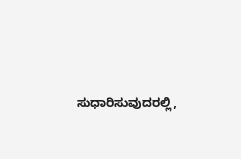ಸುಧಾರಿಸುವುದರಲ್ಲಿ,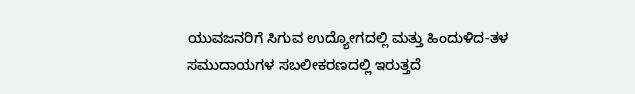ಯುವಜನರಿಗೆ ಸಿಗುವ ಉದ್ಯೋಗದಲ್ಲಿ ಮತ್ತು ಹಿಂದುಳಿದ-ತಳ ಸಮುದಾಯಗಳ ಸಬಲೀಕರಣದಲ್ಲಿ ಇರುತ್ತದೆ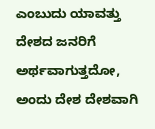ಎಂಬುದು ಯಾವತ್ತು ದೇಶದ ಜನರಿಗೆ ಅರ್ಥವಾಗುತ್ತದೋ, ಅಂದು ದೇಶ ದೇಶವಾಗಿ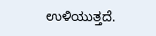ಉಳಿಯುತ್ತದೆ.